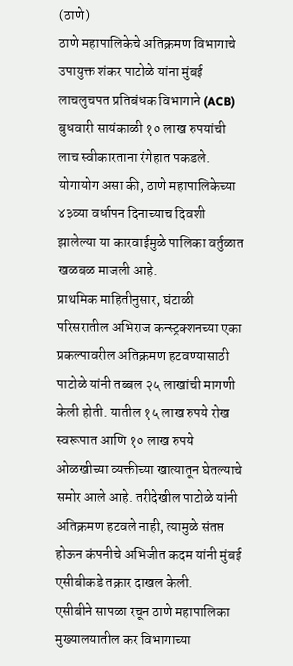(ठाणे)
ठाणे महापालिकेचे अतिक्रमण विभागाचे उपायुक्त शंकर पाटोळे यांना मुंबई लाचलुचपत प्रतिबंधक विभागाने (ACB) बुधवारी सायंकाळी १० लाख रुपयांची लाच स्वीकारताना रंगेहात पकडले. योगायोग असा की, ठाणे महापालिकेच्या ४३व्या वर्धापन दिनाच्याच दिवशी झालेल्या या कारवाईमुळे पालिका वर्तुळात खळबळ माजली आहे.
प्राथमिक माहितीनुसार, घंटाळी परिसरातील अभिराज कन्स्ट्रक्शनच्या एका प्रकल्पावरील अतिक्रमण हटवण्यासाठी पाटोळे यांनी तब्बल २५ लाखांची मागणी केली होती. यातील १५ लाख रुपये रोख स्वरूपात आणि १० लाख रुपये ओळखीच्या व्यक्तीच्या खात्यातून घेतल्याचे समोर आले आहे. तरीदेखील पाटोळे यांनी अतिक्रमण हटवले नाही, त्यामुळे संतप्त होऊन कंपनीचे अभिजीत कदम यांनी मुंबई एसीबीकडे तक्रार दाखल केली.
एसीबीने सापळा रचून ठाणे महापालिका मुख्यालयातील कर विभागाच्या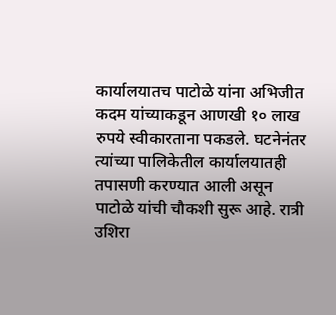कार्यालयातच पाटोळे यांना अभिजीत कदम यांच्याकडून आणखी १० लाख रुपये स्वीकारताना पकडले. घटनेनंतर त्यांच्या पालिकेतील कार्यालयातही तपासणी करण्यात आली असून पाटोळे यांची चौकशी सुरू आहे. रात्री उशिरा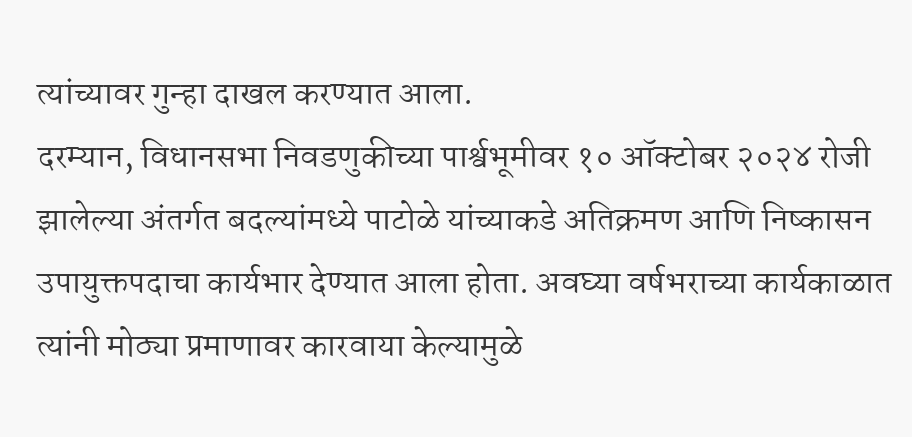त्यांच्यावर गुन्हा दाखल करण्यात आला.
दरम्यान, विधानसभा निवडणुकीच्या पार्श्वभूमीवर १० ऑक्टोबर २०२४ रोजी झालेल्या अंतर्गत बदल्यांमध्ये पाटोळे यांच्याकडे अतिक्रमण आणि निष्कासन उपायुक्तपदाचा कार्यभार देण्यात आला होता. अवघ्या वर्षभराच्या कार्यकाळात त्यांनी मोठ्या प्रमाणावर कारवाया केल्यामुळे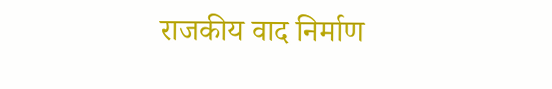राजकीय वाद निर्माण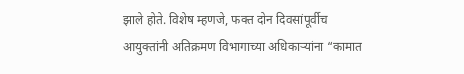झाले होते. विशेष म्हणजे, फक्त दोन दिवसांपूर्वीच आयुक्तांनी अतिक्रमण विभागाच्या अधिकाऱ्यांना “कामात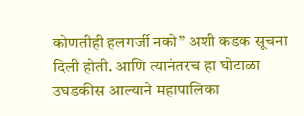कोणतीही हलगर्जी नको” अशी कडक सूचना दिली होती. आणि त्यानंतरच हा घोटाळा उघडकीस आल्याने महापालिका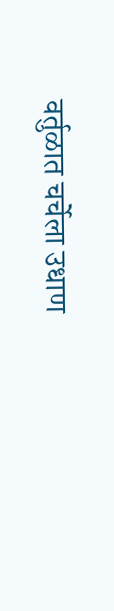वर्तुळात चर्चेला उधाण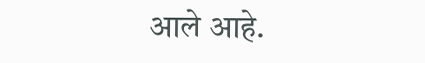आले आहे.